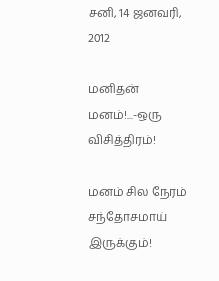சனி, 14 ஜனவரி, 2012

மனிதன் மனம்!...-ஒரு விசித்திரம்!

மனம் சில நேரம் சந்தோசமாய் இருக்கும்!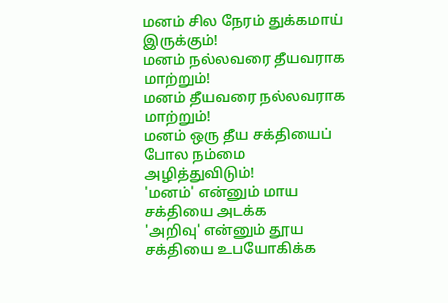மனம் சில நேரம் துக்கமாய் இருக்கும்!
மனம் நல்லவரை தீயவராக மாற்றும்!
மனம் தீயவரை நல்லவராக மாற்றும்!
மனம் ஒரு தீய சக்தியைப் போல நம்மை அழித்துவிடும்!
'மனம்' என்னும் மாய சக்தியை அடக்க
'அறிவு' என்னும் தூய சக்தியை உபயோகிக்க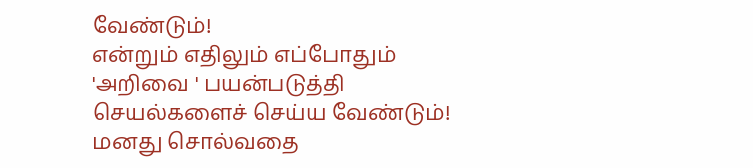வேண்டும்!
என்றும் எதிலும் எப்போதும் 'அறிவை ' பயன்படுத்தி செயல்களைச் செய்ய வேண்டும்!
மனது சொல்வதை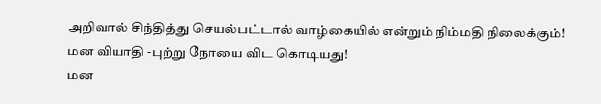அறிவால் சிந்தித்து செயல்பட்டால் வாழ்கையில் என்றும் நிம்மதி நிலைக்கும்!
மன வியாதி -புற்று நோயை விட கொடியது!
மன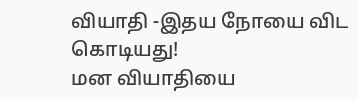வியாதி -இதய நோயை விட கொடியது!
மன வியாதியை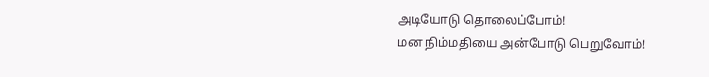அடியோடு தொலைப்போம்!
மன நிம்மதியை அன்போடு பெறுவோம்!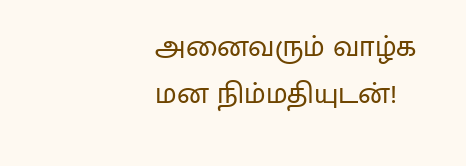அனைவரும் வாழ்க மன நிம்மதியுடன்!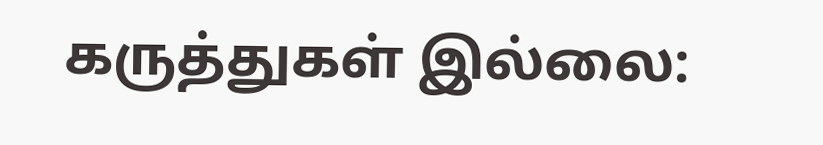கருத்துகள் இல்லை: